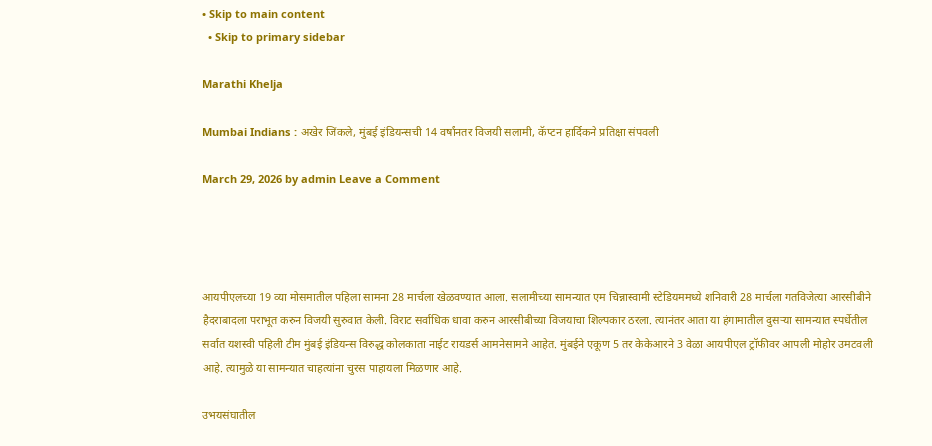• Skip to main content
  • Skip to primary sidebar

Marathi Khelja

Mumbai Indians : अखेर जिंकले, मुंबई इंडियन्सची 14 वर्षांनतर विजयी सलामी, कॅप्टन हार्दिकने प्रतिक्षा संपवली

March 29, 2026 by admin Leave a Comment




आयपीएलच्या 19 व्या मोसमातील पहिला सामना 28 मार्चला खेळवण्यात आला. सलामीच्या सामन्यात एम चिन्नास्वामी स्टेडियममध्ये शनिवारी 28 मार्चला गतविजेत्या आरसीबीने हैदराबादला पराभूत करुन विजयी सुरुवात केली. विराट सर्वाधिक धावा करुन आरसीबीच्या विजयाचा शिल्पकार ठरला. त्यानंतर आता या हंगामातील दुसऱ्या सामन्यात स्पर्धेतील सर्वात यशस्वी पहिली टीम मुंबई इंडियन्स विरुद्ध कोलकाता नाईट रायडर्स आमनेसामने आहेत. मुंबईने एकूण 5 तर केकेआरने 3 वेळा आयपीएल ट्रॉफीवर आपली मोहोर उमटवली आहे. त्यामुळे या सामन्यात चाहत्यांना चुरस पाहायला मिळणार आहे.

उभयसंघातील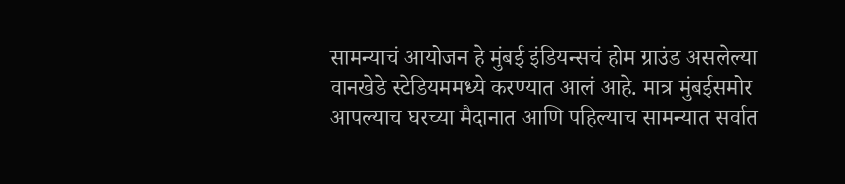सामन्याचं आयोजन हे मुंबई इंडियन्सचं होम ग्राउंड असलेल्या वानखेडे स्टेडियममध्ये करण्यात आलं आहे. मात्र मुंबईसमोर आपल्याच घरच्या मैदानात आणि पहिल्याच सामन्यात सर्वात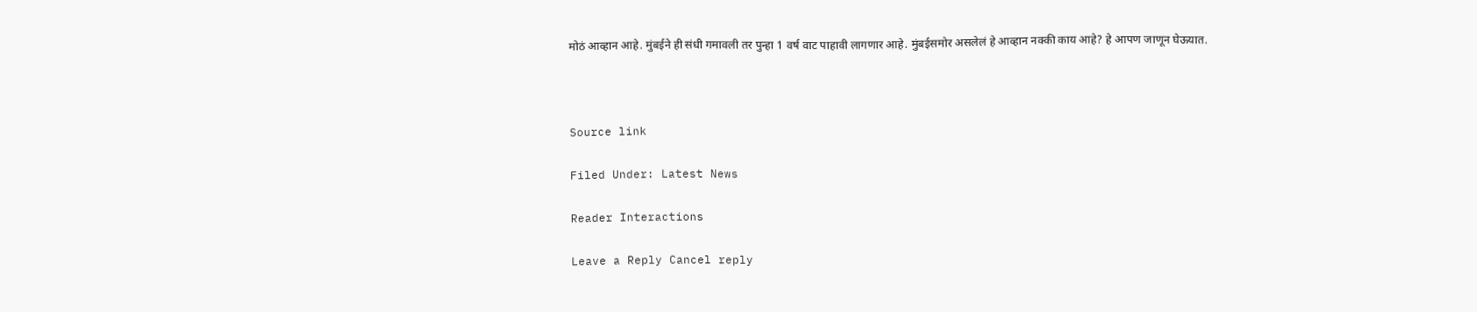मोठं आव्हान आहे. मुंबईने ही संधी गमावली तर पुन्हा 1 वर्ष वाट पाहावी लागणार आहे. मुंबईसमोर असलेलं हे आव्हान नक्की काय आहे? हे आपण जाणून घेऊयात.



Source link

Filed Under: Latest News

Reader Interactions

Leave a Reply Cancel reply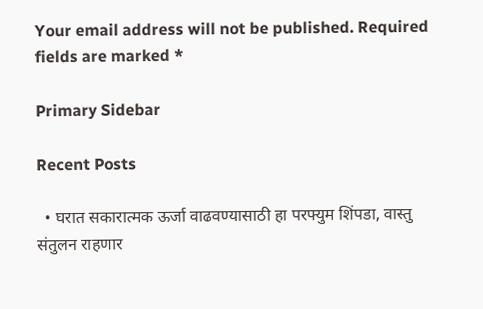Your email address will not be published. Required fields are marked *

Primary Sidebar

Recent Posts

  • घरात सकारात्मक ऊर्जा वाढवण्यासाठी हा परफ्युम शिंपडा, वास्तु संतुलन राहणार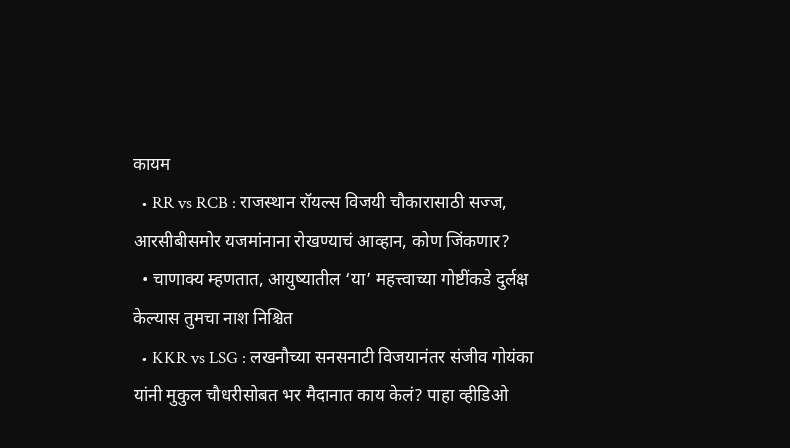कायम
  • RR vs RCB : राजस्थान रॉयल्स विजयी चौकारासाठी सज्ज, आरसीबीसमोर यजमांनाना रोखण्याचं आव्हान, कोण जिंकणार?
  • चाणाक्य म्हणतात, आयुष्यातील ‘या’ महत्त्वाच्या गोष्टींकडे दुर्लक्ष केल्यास तुमचा नाश निश्चित
  • KKR vs LSG : लखनौच्या सनसनाटी विजयानंतर संजीव गोयंका यांनी मुकुल चौधरीसोबत भर मैदानात काय केलं? पाहा व्हीडिओ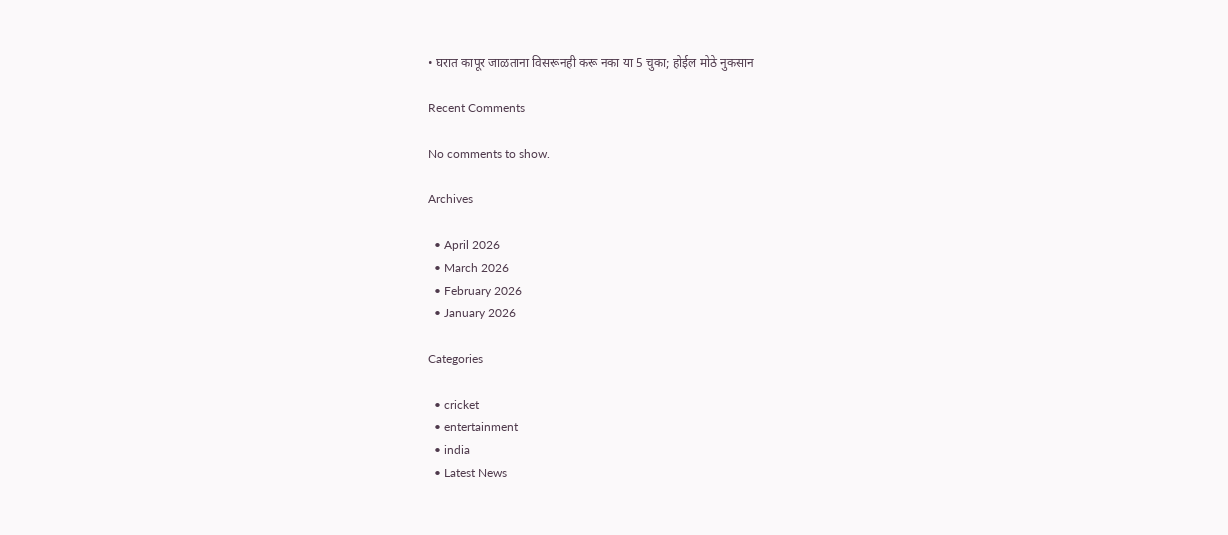• घरात कापूर जाळताना विसरूनही करू नका या 5 चुका; होईल मोठे नुकसान

Recent Comments

No comments to show.

Archives

  • April 2026
  • March 2026
  • February 2026
  • January 2026

Categories

  • cricket
  • entertainment
  • india
  • Latest News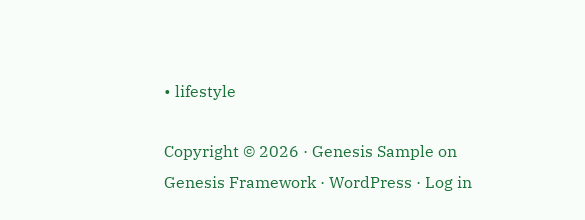• lifestyle

Copyright © 2026 · Genesis Sample on Genesis Framework · WordPress · Log in